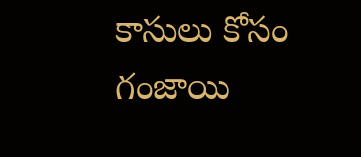కాసులు కోసం గంజాయి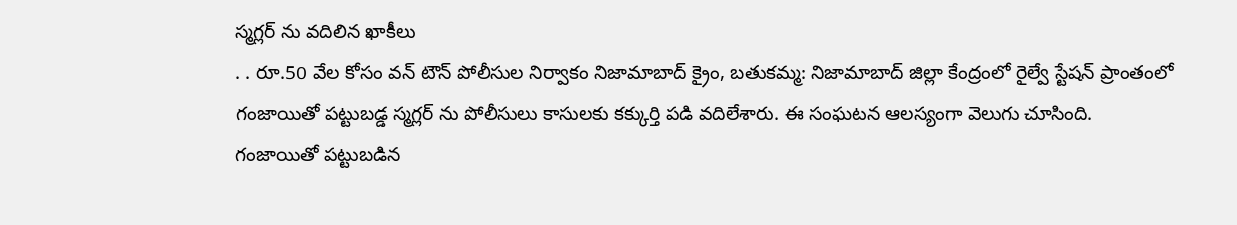స్మగ్లర్ ను వదిలిన ఖాకీలు
. . రూ.50 వేల కోసం వన్ టౌన్ పోలీసుల నిర్వాకం నిజామాబాద్ క్రైం, బతుకమ్మ: నిజామాబాద్ జిల్లా కేంద్రంలో రైల్వే స్టేషన్ ప్రాంతంలో గంజాయితో పట్టుబడ్డ స్మగ్లర్ ను పోలీసులు కాసులకు కక్కుర్తి పడి వదిలేశారు. ఈ సంఘటన ఆలస్యంగా వెలుగు చూసింది. గంజాయితో పట్టుబడిన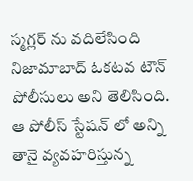స్మగ్లర్ ను వదిలేసింది నిజామాబాద్ ఓకటవ టౌన్ పోలీసులు అని తెలిసింది. ఆ పోలీస్ స్టేషన్ లో అన్ని తానై వ్యవహరిస్తున్న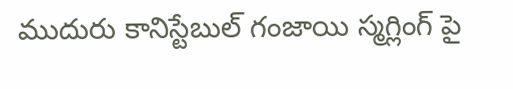ముదురు కానిస్టేబుల్ గంజాయి స్మగ్లింగ్ పై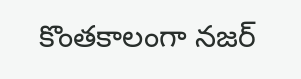కొంతకాలంగా నజర్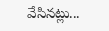వేసినట్లు...